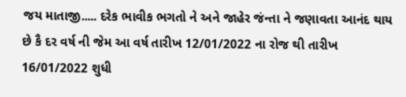જય માતાજી..... દરેક ભાવીક ભગતો ને અને જાહેર જંન્તા ને જણાવતા આનંદ થાય છે કૈ દર વર્ષ ની જેમ આ વર્ષ તારીખ 12/01/2022 ના રોજ થી તારીખ 16/01/2022 શુધી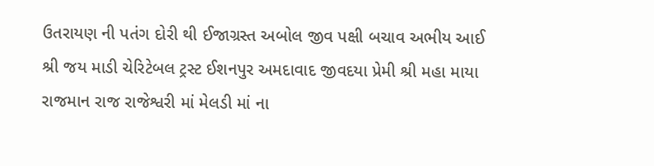ઉતરાયણ ની પતંગ દોરી થી ઈજાગ્રસ્ત અબોલ જીવ પક્ષી બચાવ અભીય આઈ શ્રી જય માડી ચેરિટેબલ ટ્રસ્ટ ઈશનપુર અમદાવાદ જીવદયા પ્રેમી શ્રી મહા માયા રાજમાન રાજ રાજેશ્વરી માં મેલડી માં ના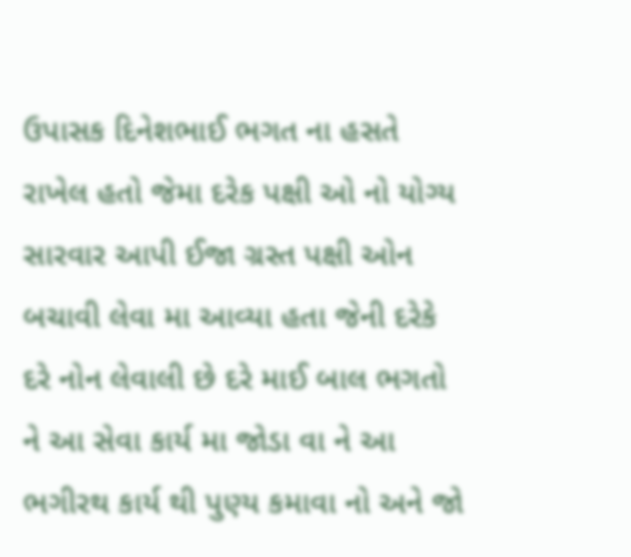ઉપાસક દિનેશભાઈ ભગત ના હસતે રાખેલ હતો જેમા દરેક પક્ષી ઓ નો યોગ્ય સારવાર આપી ઈજા ગ્રસ્ત પક્ષી ઓન બચાવી લેવા મા આવ્યા હતા જેની દરેકે દરે નોન લેવાલી છે દરે માઈ બાલ ભગતો ને આ સેવા કાર્ય મા જોડા વા ને આ ભગીરથ કાર્ય થી પુણ્ય કમાવા નો અને જો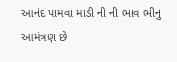આનંદ પામવા માડી ની ની ભાવ ભીનુ આમંત્રણ છે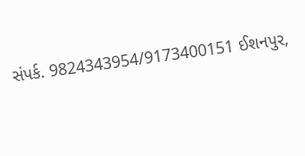સંપર્ક. 9824343954/9173400151 ઈશનપુર,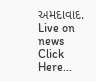અમદાવાદ.
Live on news Click Here...